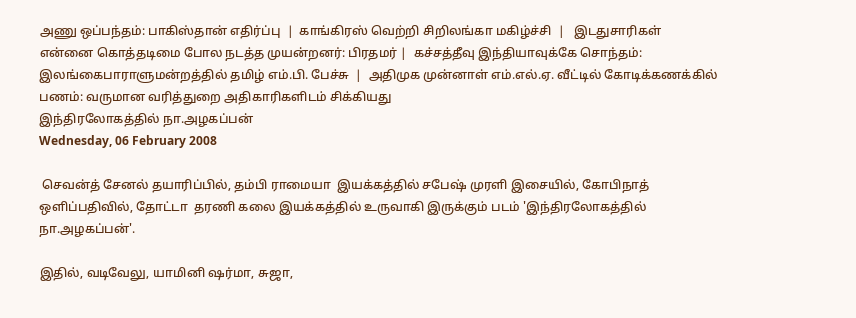அணு ஒப்பந்தம்: பாகிஸ்தான் எதிர்ப்பு  |  காங்கிரஸ் வெற்றி சிறிலங்கா மகிழ்ச்சி  |   இடதுசாரிகள் என்னை கொத்தடிமை போல நடத்த முயன்றனர்: பிரதமர் |  கச்சத்தீவு இந்தியாவுக்கே சொந்தம்: இலங்கைபாராளுமன்றத்தில் தமிழ் எம்.பி. பேச்சு  |  அதிமுக முன்னாள் எம்.எல்.ஏ. வீட்டில் கோடிக்கணக்கில் பணம்: வருமான வரித்துறை அதிகாரிகளிடம் சிக்கியது
இந்திரலோகத்தில் நா.அழகப்பன்
Wednesday, 06 February 2008

 செவன்த் சேனல் தயாரிப்பில், தம்பி ராமையா  இயக்கத்தில் சபேஷ் முரளி இசையில், கோபிநாத் ஒளிப்பதிவில், தோட்டா  தரணி கலை இயக்கத்தில் உருவாகி இருக்கும் படம் 'இந்திரலோகத்தில் நா.அழகப்பன்'.

இதில், வடிவேலு, யாமினி ஷர்மா, சுஜா,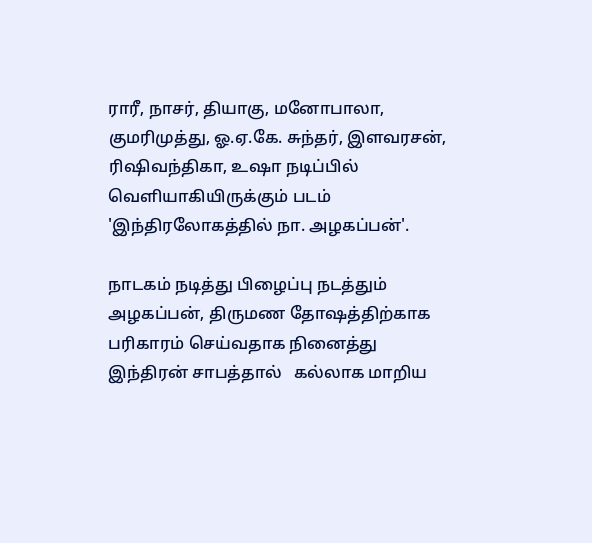ராரீ, நாசர், தியாகு, மனோபாலா, குமரிமுத்து, ஓ.ஏ.கே. சுந்தர், இளவரசன்,
ரிஷிவந்திகா, உஷா நடிப்பில்  வெளியாகியிருக்கும் படம் 'இந்திரலோகத்தில் நா. அழகப்பன்'.

நாடகம் நடித்து பிழைப்பு நடத்தும் அழகப்பன், திருமண தோஷத்திற்காக பரிகாரம் செய்வதாக நினைத்து  இந்திரன் சாபத்தால்   கல்லாக மாறிய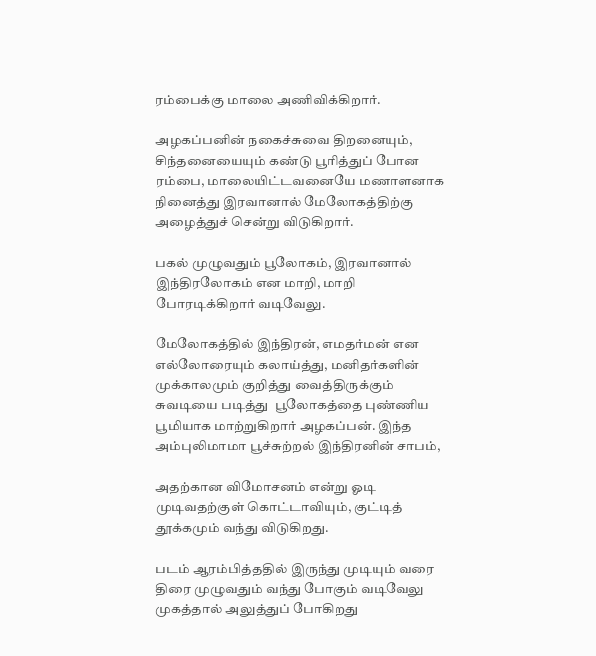ரம்பைக்கு மாலை அணிவிக்கிறார்.

அழகப்பனின் நகைச்சுவை திறனையும், சிந்தனையையும் கண்டு பூரித்துப் போன ரம்பை, மாலையிட்டவனையே மணாளனாக    நினைத்து இரவானால் மேலோகத்திற்கு அழைத்துச் சென்று விடுகிறார்.

பகல் முழுவதும் பூலோகம், இரவானால் இந்திரலோகம் என மாறி, மாறி போரடிக்கிறார் வடிவேலு.

மேலோகத்தில் இந்திரன், எமதர்மன் என எல்லோரையும் கலாய்த்து, மனிதர்களின் முக்காலமும் குறித்து வைத்திருக்கும்  சுவடியை படித்து  பூலோகத்தை புண்ணிய பூமியாக மாற்றுகிறார் அழகப்பன். இந்த அம்புலிமாமா பூச்சுற்றல் இந்திரனின் சாபம்,

அதற்கான விமோசனம் என்று ஓடி முடிவதற்குள் கொட்டாவியும், குட்டித் தூக்கமும் வந்து விடுகிறது.

படம் ஆரம்பித்ததில் இருந்து முடியும் வரை திரை முழுவதும் வந்து போகும் வடிவேலு முகத்தால் அலுத்துப் போகிறது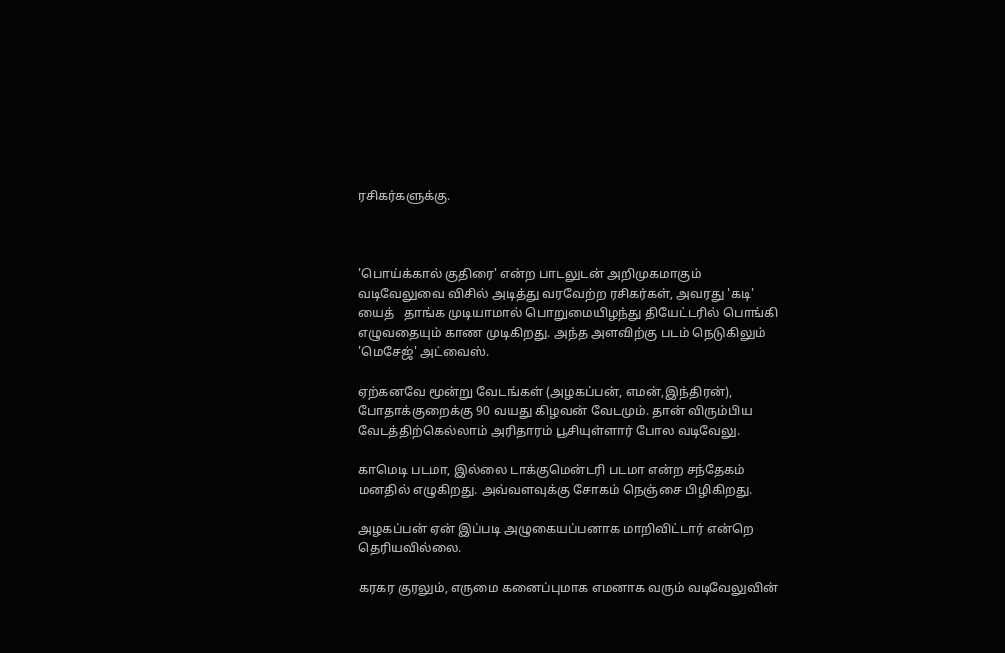ரசிகர்களுக்கு.



'பொய்க்கால் குதிரை' என்ற பாடலுடன் அறிமுகமாகும் வடிவேலுவை விசில் அடித்து வரவேற்ற ரசிகர்கள், அவரது 'கடி' யைத்   தாங்க முடியாமால் பொறுமையிழந்து தியேட்டரில் பொங்கி எழுவதையும் காண முடிகிறது. அந்த அளவிற்கு படம் நெடுகிலும் 'மெசேஜ்' அட்வைஸ்.

ஏற்கனவே மூன்று வேடங்கள் (அழகப்பன், எமன்,இந்திரன்), போதாக்குறைக்கு 90 வயது கிழவன் வேடமும். தான் விரும்பிய வேடத்திற்கெல்லாம் அரிதாரம் பூசியுள்ளார் போல வடிவேலு.

காமெடி படமா, இல்லை டாக்குமென்டரி படமா என்ற சந்தேகம் மனதில் எழுகிறது. அவ்வளவுக்கு சோகம் நெஞ்சை பிழிகிறது.

அழகப்பன் ஏன் இப்படி அழுகையப்பனாக மாறிவிட்டார் என்றெ தெரியவில்லை.

கரகர குரலும், எருமை கனைப்புமாக எமனாக வரும் வடிவேலுவின்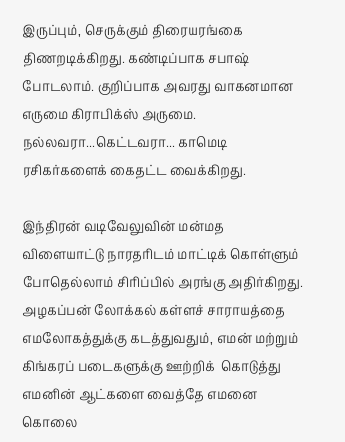இருப்பும், செருக்கும் திரையரங்கை திணறடிக்கிறது. கண்டிப்பாக சபாஷ் போடலாம். குறிப்பாக அவரது வாகனமான எருமை கிராபிக்ஸ் அருமை. நல்லவரா...கெட்டவரா... காமெடி  ரசிகர்களைக் கைதட்ட வைக்கிறது.

இந்திரன் வடிவேலுவின் மன்மத விளையாட்டு நாரதரிடம் மாட்டிக் கொள்ளும் போதெல்லாம் சிரிப்பில் அரங்கு அதிர்கிறது.  அழகப்பன் லோக்கல் கள்ளச் சாராயத்தை எமலோகத்துக்கு கடத்துவதும், எமன் மற்றும் கிங்கரப் படைகளுக்கு ஊற்றிக்  கொடுத்து எமனின் ஆட்களை வைத்தே எமனை கொலை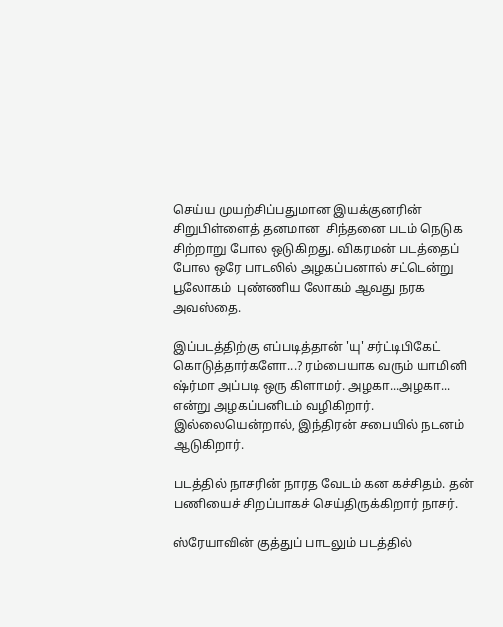செய்ய முயற்சிப்பதுமான இயக்குனரின் சிறுபிள்ளைத் தனமான  சிந்தனை படம் நெடுக சிற்றாறு போல ஒடுகிறது. விகரமன் படத்தைப் போல ஒரே பாடலில் அழகப்பனால் சட்டென்று பூலோகம்  புண்ணிய லோகம் ஆவது நரக அவஸ்தை.

இப்படத்திற்கு எப்படித்தான் 'யு' சர்ட்டிபிகேட் கொடுத்தார்களோ...? ரம்பையாக வரும் யாமினி ஷ்ர்மா அப்படி ஒரு கிளாமர். அழகா...அழகா... என்று அழகப்பனிடம் வழிகிறார். இல்லையென்றால், இந்திரன் சபையில் நடனம் ஆடுகிறார்.

படத்தில் நாசரின் நாரத வேடம் கன கச்சிதம். தன் பணியைச் சிறப்பாகச் செய்திருக்கிறார் நாசர்.

ஸ்ரேயாவின் குத்துப் பாடலும் படத்தில்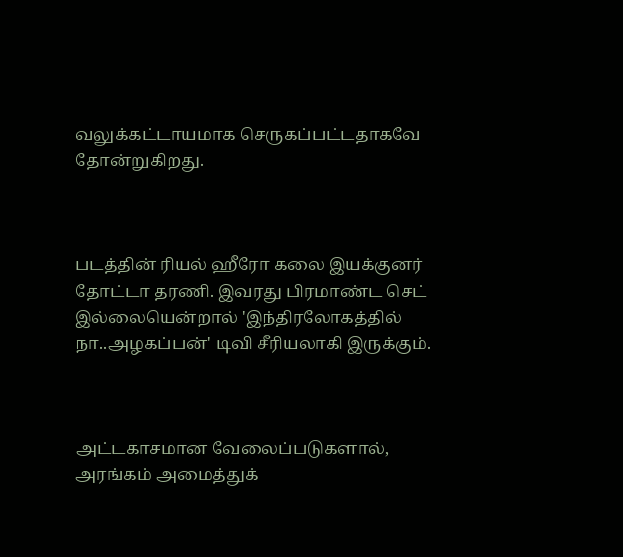வலுக்கட்டாயமாக செருகப்பட்டதாகவே தோன்றுகிறது.



படத்தின் ரியல் ஹீரோ கலை இயக்குனர் தோட்டா தரணி. இவரது பிரமாண்ட செட் இல்லையென்றால் 'இந்திரலோகத்தில் நா..அழகப்பன்' டிவி சீரியலாகி இருக்கும்.



அட்டகாசமான வேலைப்படுகளால், அரங்கம் அமைத்துக்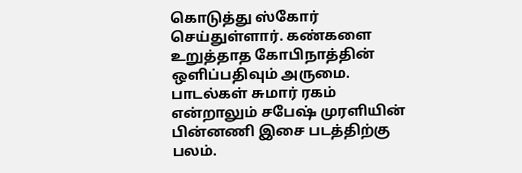கொடுத்து ஸ்கோர் செய்துள்ளார். கண்களை உறுத்தாத கோபிநாத்தின்  ஒளிப்பதிவும் அருமை. பாடல்கள் சுமார் ரகம் என்றாலும் சபேஷ் முரளியின் பின்னணி இசை படத்திற்கு பலம்.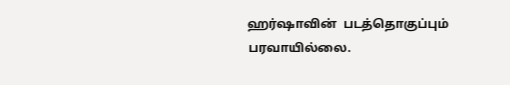ஹர்ஷாவின்  படத்தொகுப்பும் பரவாயில்லை.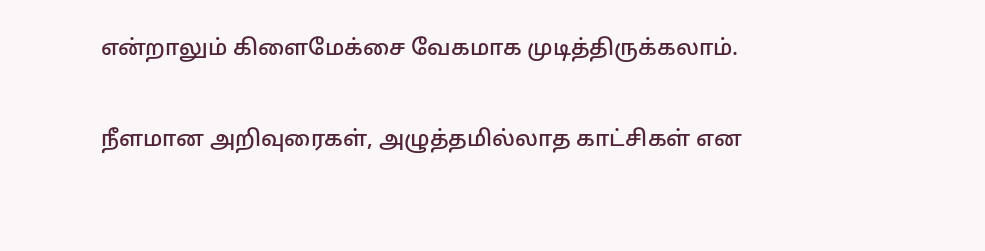என்றாலும் கிளைமேக்சை வேகமாக முடித்திருக்கலாம்.

நீளமான அறிவுரைகள், அழுத்தமில்லாத காட்சிகள் என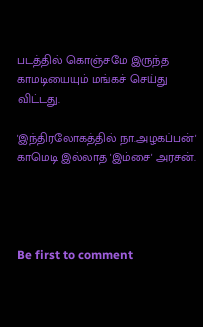படத்தில் கொஞ்சமே இருந்த காமடியையும் மங்கச் செய்து விட்டது.

'இந்திரலோகத்தில் நா.அழகப்பன்' காமெடி இல்லாத 'இம்சை' அரசன்.




Be first to comment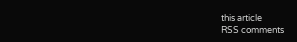this article
RSS comments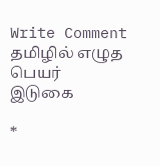Write Comment
தமிழில் எழுத
பெயர்
இடுகை

*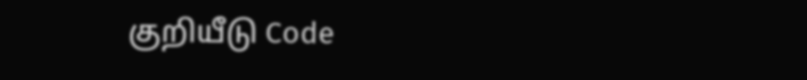குறியீடு Code